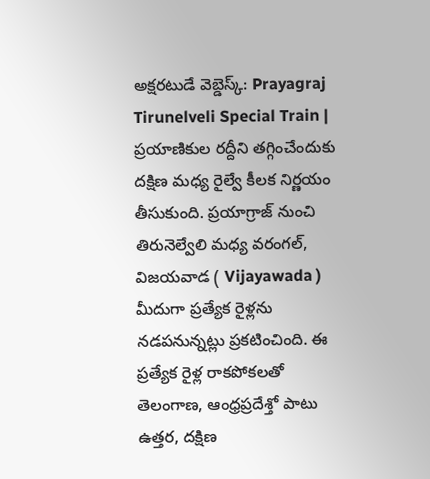అక్షరటుడే వెబ్డెస్క్: Prayagraj Tirunelveli Special Train | ప్రయాణికుల రద్దీని తగ్గించేందుకు దక్షిణ మధ్య రైల్వే కీలక నిర్ణయం తీసుకుంది. ప్రయాగ్రాజ్ నుంచి తిరునెల్వేలి మధ్య వరంగల్, విజయవాడ ( Vijayawada ) మీదుగా ప్రత్యేక రైళ్లను నడపనున్నట్లు ప్రకటించింది. ఈ ప్రత్యేక రైళ్ల రాకపోకలతో తెలంగాణ, ఆంధ్రప్రదేశ్తో పాటు ఉత్తర, దక్షిణ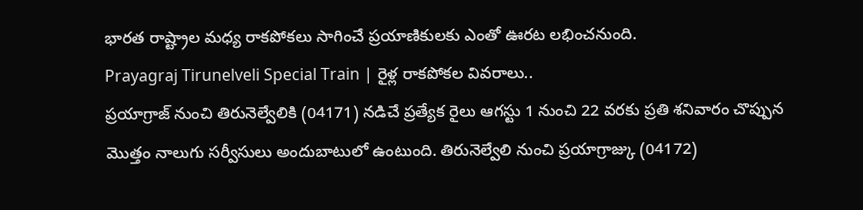భారత రాష్ట్రాల మధ్య రాకపోకలు సాగించే ప్రయాణికులకు ఎంతో ఊరట లభించనుంది.
Prayagraj Tirunelveli Special Train | రైళ్ల రాకపోకల వివరాలు..
ప్రయాగ్రాజ్ నుంచి తిరునెల్వేలికి (04171) నడిచే ప్రత్యేక రైలు ఆగస్టు 1 నుంచి 22 వరకు ప్రతి శనివారం చొప్పున మొత్తం నాలుగు సర్వీసులు అందుబాటులో ఉంటుంది. తిరునెల్వేలి నుంచి ప్రయాగ్రాజ్కు (04172)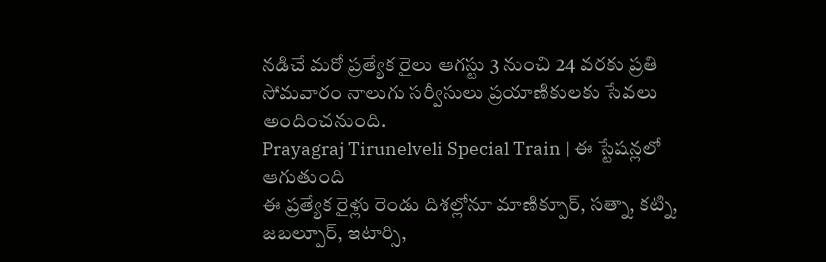నడిచే మరో ప్రత్యేక రైలు ఆగస్టు 3 నుంచి 24 వరకు ప్రతి సోమవారం నాలుగు సర్వీసులు ప్రయాణికులకు సేవలు అందించనుంది.
Prayagraj Tirunelveli Special Train | ఈ స్టేషన్లలో ఆగుతుంది
ఈ ప్రత్యేక రైళ్లు రెండు దిశల్లోనూ మాణిక్పూర్, సత్నా, కట్ని, జబల్పూర్, ఇటార్సి,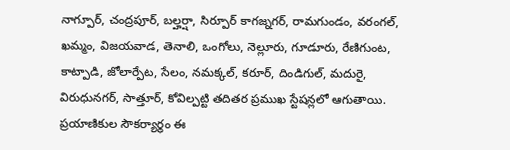నాగ్పూర్, చంద్రపూర్, బల్హర్షా, సిర్పూర్ కాగజ్నగర్, రామగుండం, వరంగల్, ఖమ్మం, విజయవాడ, తెనాలి, ఒంగోలు, నెల్లూరు, గూడూరు, రేణిగుంట, కాట్పాడి, జోలార్పేట, సేలం, నమక్కల్, కరూర్, దిండిగుల్, మదురై, విరుధునగర్, సాత్తూర్, కోవిల్పట్టి తదితర ప్రముఖ స్టేషన్లలో ఆగుతాయి. ప్రయాణికుల సౌకర్యార్థం ఈ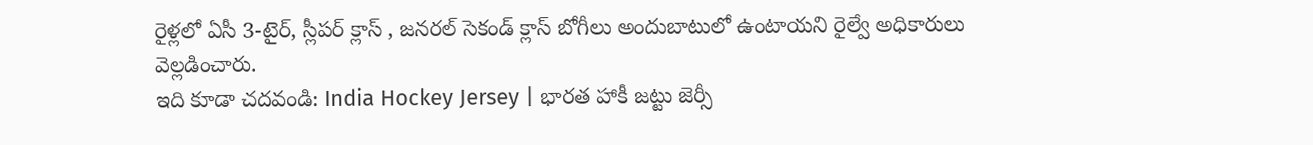రైళ్లలో ఏసీ 3-టైర్, స్లీపర్ క్లాస్ , జనరల్ సెకండ్ క్లాస్ బోగీలు అందుబాటులో ఉంటాయని రైల్వే అధికారులు వెల్లడించారు.
ఇది కూడా చదవండి: India Hockey Jersey | భారత హాకీ జట్టు జెర్సీ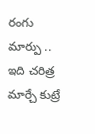రంగు మార్పు .. ఇది చరిత్ర మార్చే కుట్రే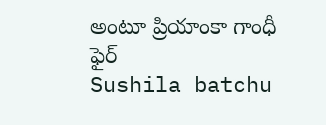అంటూ ప్రియాంకా గాంధీ ఫైర్
Sushila batchu